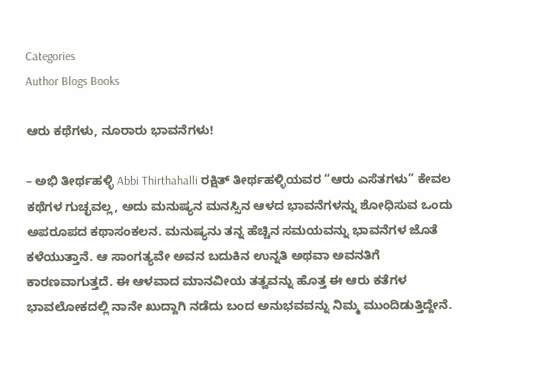Categories
Author Blogs Books

ಆರು ಕಥೆಗಳು, ನೂರಾರು ಭಾವನೆಗಳು!

– ಅಭಿ ತೀರ್ಥಹಳ್ಳಿ Abbi Thirthahalli ರಕ್ಷಿತ್ ತೀರ್ಥಹಳ್ಳಿಯವರ “ಆರು ಎಸೆತಗಳು” ಕೇವಲ ಕಥೆಗಳ ಗುಚ್ಛವಲ್ಲ, ಅದು ಮನುಷ್ಯನ ಮನಸ್ಸಿನ ಆಳದ ಭಾವನೆಗಳನ್ನು ಶೋಧಿಸುವ ಒಂದು ಅಪರೂಪದ ಕಥಾಸಂಕಲನ. ಮನುಷ್ಯನು ತನ್ನ ಹೆಚ್ಚಿನ ಸಮಯವನ್ನು ಭಾವನೆಗಳ ಜೊತೆ ಕಳೆಯುತ್ತಾನೆ. ಆ ಸಾಂಗತ್ಯವೇ ಅವನ ಬದುಕಿನ ಉನ್ನತಿ ಅಥವಾ ಅವನತಿಗೆ ಕಾರಣವಾಗುತ್ತದೆ. ಈ ಆಳವಾದ ಮಾನವೀಯ ತತ್ವವನ್ನು ಹೊತ್ತ ಈ ಆರು ಕತೆಗಳ ಭಾವಲೋಕದಲ್ಲಿ ನಾನೇ ಖುದ್ದಾಗಿ ನಡೆದು ಬಂದ ಅನುಭವವನ್ನು ನಿಮ್ಮ ಮುಂದಿಡುತ್ತಿದ್ದೇನೆ.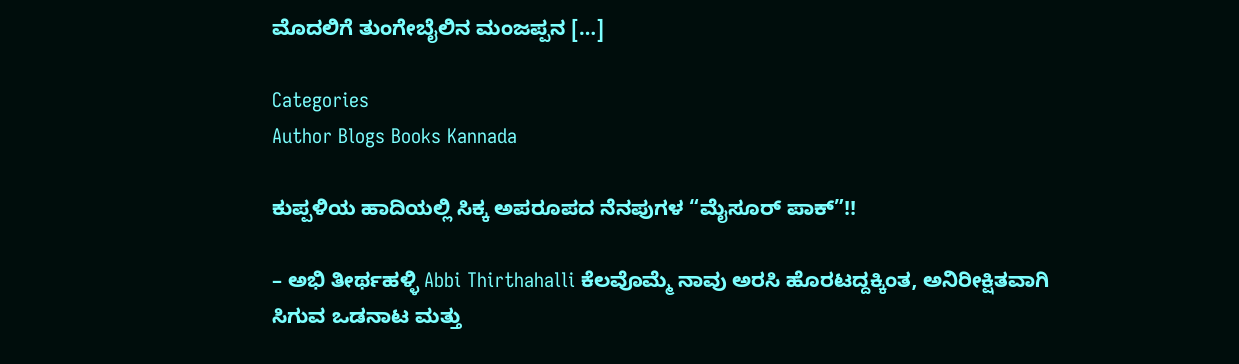ಮೊದಲಿಗೆ ತುಂಗೇಬೈಲಿನ ಮಂಜಪ್ಪನ […]

Categories
Author Blogs Books Kannada

ಕುಪ್ಪಳಿಯ ಹಾದಿಯಲ್ಲಿ ಸಿಕ್ಕ ಅಪರೂಪದ ನೆನಪುಗಳ “ಮೈಸೂರ್ ಪಾಕ್”!!

– ಅಭಿ ತೀರ್ಥಹಳ್ಳಿ Abbi Thirthahalli ಕೆಲವೊಮ್ಮೆ ನಾವು ಅರಸಿ ಹೊರಟದ್ದಕ್ಕಿಂತ, ಅನಿರೀಕ್ಷಿತವಾಗಿ ಸಿಗುವ ಒಡನಾಟ ಮತ್ತು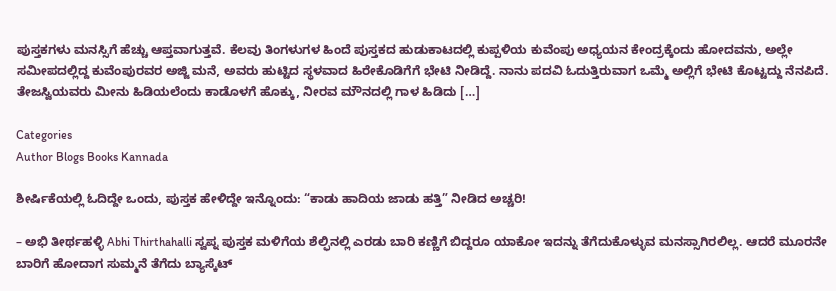ಪುಸ್ತಕಗಳು ಮನಸ್ಸಿಗೆ ಹೆಚ್ಚು ಆಪ್ತವಾಗುತ್ತವೆ. ಕೆಲವು ತಿಂಗಳುಗಳ ಹಿಂದೆ ಪುಸ್ತಕದ ಹುಡುಕಾಟದಲ್ಲಿ ಕುಪ್ಪಳಿಯ ಕುವೆಂಪು ಅಧ್ಯಯನ ಕೇಂದ್ರಕ್ಕೆಂದು ಹೋದವನು, ಅಲ್ಲೇ ಸಮೀಪದಲ್ಲಿದ್ದ ಕುವೆಂಪುರವರ ಅಜ್ಜಿ ಮನೆ, ಅವರು ಹುಟ್ಟಿದ ಸ್ಥಳವಾದ ಹಿರೇಕೊಡಿಗೆಗೆ ಭೇಟಿ ನೀಡಿದ್ದೆ. ನಾನು ಪದವಿ ಓದುತ್ತಿರುವಾಗ ಒಮ್ಮೆ ಅಲ್ಲಿಗೆ ಭೇಟಿ ಕೊಟ್ಟದ್ದು ನೆನಪಿದೆ. ತೇಜಸ್ವಿಯವರು ಮೀನು ಹಿಡಿಯಲೆಂದು ಕಾಡೊಳಗೆ ಹೊಕ್ಕು, ನೀರವ ಮೌನದಲ್ಲಿ ಗಾಳ ಹಿಡಿದು […]

Categories
Author Blogs Books Kannada

ಶೀರ್ಷಿಕೆಯಲ್ಲಿ ಓದಿದ್ದೇ ಒಂದು, ಪುಸ್ತಕ ಹೇಳಿದ್ದೇ ಇನ್ನೊಂದು: “ಕಾಡು ಹಾದಿಯ ಜಾಡು ಹತ್ತಿ” ನೀಡಿದ ಅಚ್ಚರಿ!

– ಅಭಿ ತೀರ್ಥಹಳ್ಳಿ Abhi Thirthahalli ಸ್ವಪ್ನ ಪುಸ್ತಕ ಮಳಿಗೆಯ ಶೆಲ್ಫಿನಲ್ಲಿ ಎರಡು ಬಾರಿ ಕಣ್ಣಿಗೆ ಬಿದ್ದರೂ ಯಾಕೋ ಇದನ್ನು ತೆಗೆದುಕೊಳ್ಳುವ ಮನಸ್ಸಾಗಿರಲಿಲ್ಲ. ಆದರೆ ಮೂರನೇ ಬಾರಿಗೆ ಹೋದಾಗ ಸುಮ್ಮನೆ ತೆಗೆದು ಬ್ಯಾಸ್ಕೆಟ್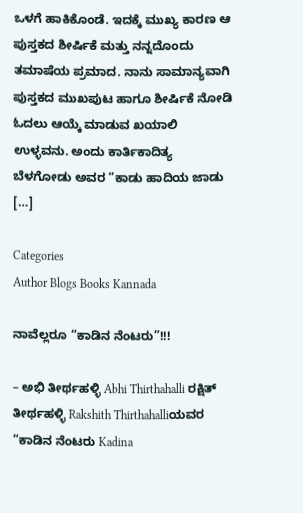ಒಳಗೆ ಹಾಕಿಕೊಂಡೆ. ಇದಕ್ಕೆ ಮುಖ್ಯ ಕಾರಣ ಆ ಪುಸ್ತಕದ ಶೀರ್ಷಿಕೆ ಮತ್ತು ನನ್ನದೊಂದು ತಮಾಷೆಯ ಪ್ರಮಾದ. ನಾನು ಸಾಮಾನ್ಯವಾಗಿ ಪುಸ್ತಕದ ಮುಖಪುಟ ಹಾಗೂ ಶೀರ್ಷಿಕೆ ನೋಡಿ ಓದಲು ಆಯ್ಕೆ ಮಾಡುವ ಖಯಾಲಿ ಉಳ್ಳವನು. ಅಂದು ಕಾರ್ತಿಕಾದಿತ್ಯ ಬೆಳಗೋಡು ಅವರ “ಕಾಡು ಹಾದಿಯ ಜಾಡು […]

Categories
Author Blogs Books Kannada

ನಾವೆಲ್ಲರೂ “ಕಾಡಿನ ನೆಂಟರು”!!!

– ಅಭಿ ತೀರ್ಥಹಳ್ಳಿ Abhi Thirthahalli ರಕ್ಷಿತ್ ತೀರ್ಥಹಳ್ಳಿ Rakshith Thirthahalliಯವರ “ಕಾಡಿನ ನೆಂಟರು Kadina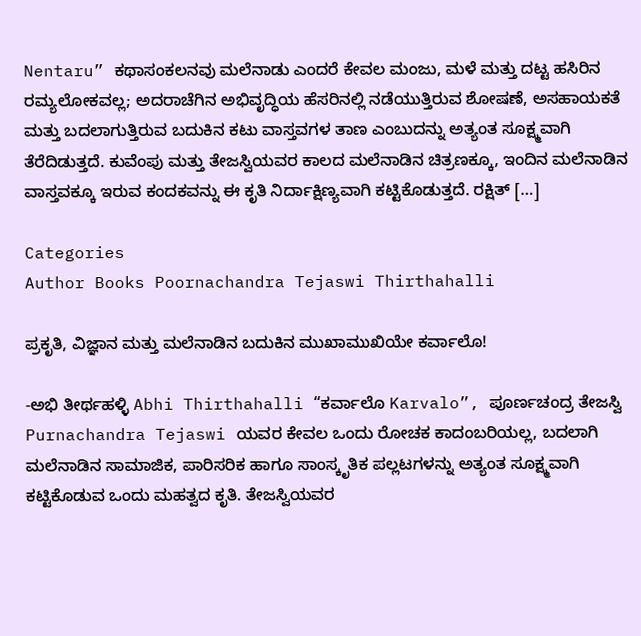Nentaru” ಕಥಾಸಂಕಲನವು ಮಲೆನಾಡು ಎಂದರೆ ಕೇವಲ ಮಂಜು, ಮಳೆ ಮತ್ತು ದಟ್ಟ ಹಸಿರಿನ ರಮ್ಯಲೋಕವಲ್ಲ; ಅದರಾಚೆಗಿನ ಅಭಿವೃದ್ಧಿಯ ಹೆಸರಿನಲ್ಲಿ ನಡೆಯುತ್ತಿರುವ ಶೋಷಣೆ, ಅಸಹಾಯಕತೆ ಮತ್ತು ಬದಲಾಗುತ್ತಿರುವ ಬದುಕಿನ ಕಟು ವಾಸ್ತವಗಳ ತಾಣ ಎಂಬುದನ್ನು ಅತ್ಯಂತ ಸೂಕ್ಷ್ಮವಾಗಿ ತೆರೆದಿಡುತ್ತದೆ. ಕುವೆಂಪು ಮತ್ತು ತೇಜಸ್ವಿಯವರ ಕಾಲದ ಮಲೆನಾಡಿನ ಚಿತ್ರಣಕ್ಕೂ, ಇಂದಿನ ಮಲೆನಾಡಿನ ವಾಸ್ತವಕ್ಕೂ ಇರುವ ಕಂದಕವನ್ನು ಈ ಕೃತಿ ನಿರ್ದಾಕ್ಷಿಣ್ಯವಾಗಿ ಕಟ್ಟಿಕೊಡುತ್ತದೆ. ರಕ್ಷಿತ್ […]

Categories
Author Books Poornachandra Tejaswi Thirthahalli

ಪ್ರಕೃತಿ, ವಿಜ್ಞಾನ ಮತ್ತು ಮಲೆನಾಡಿನ ಬದುಕಿನ ಮುಖಾಮುಖಿಯೇ ಕರ್ವಾಲೊ!

-ಅಭಿ ತೀರ್ಥಹಳ್ಳಿ Abhi Thirthahalli “ಕರ್ವಾಲೊ Karvalo”, ಪೂರ್ಣಚಂದ್ರ ತೇಜಸ್ವಿ Purnachandra Tejaswi ಯವರ ಕೇವಲ ಒಂದು ರೋಚಕ ಕಾದಂಬರಿಯಲ್ಲ, ಬದಲಾಗಿ ಮಲೆನಾಡಿನ ಸಾಮಾಜಿಕ, ಪಾರಿಸರಿಕ ಹಾಗೂ ಸಾಂಸ್ಕೃತಿಕ ಪಲ್ಲಟಗಳನ್ನು ಅತ್ಯಂತ ಸೂಕ್ಷ್ಮವಾಗಿ ಕಟ್ಟಿಕೊಡುವ ಒಂದು ಮಹತ್ವದ ಕೃತಿ. ತೇಜಸ್ವಿಯವರ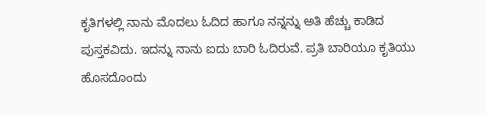ಕೃತಿಗಳಲ್ಲಿ ನಾನು ಮೊದಲು ಓದಿದ ಹಾಗೂ ನನ್ನನ್ನು ಅತಿ ಹೆಚ್ಚು ಕಾಡಿದ ಪುಸ್ತಕವಿದು. ಇದನ್ನು ನಾನು ಐದು ಬಾರಿ ಓದಿರುವೆ. ಪ್ರತಿ ಬಾರಿಯೂ ಕೃತಿಯು ಹೊಸದೊಂದು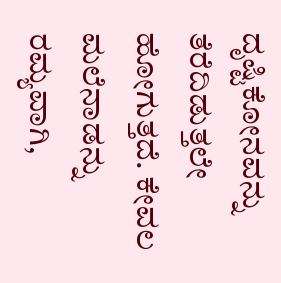ದೃಷ್ಟಿಕೋನವನ್ನು ತೆರೆದಿಡುತ್ತಲೇ ಹೋಗುತ್ತದೆ. ಕೇವಲ ಮಲೆನಾಡನ್ನು ರಮ್ಯವಾಗಿ,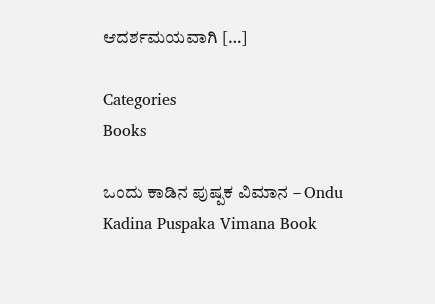ಆದರ್ಶಮಯವಾಗಿ […]

Categories
Books

ಒಂದು ಕಾಡಿನ‌ ಪುಷ್ಪಕ ವಿಮಾನ – Ondu Kadina Puspaka Vimana Book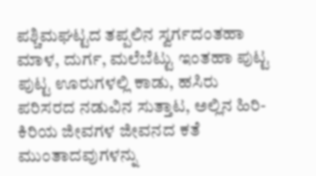ಪಶ್ಚಿಮಘಟ್ಟದ ತಪ್ಪಲಿನ ಸ್ವರ್ಗದಂತಹಾ ಮಾಳ, ದುರ್ಗ, ಮಲೆಬೆಟ್ಟು ಇಂತಹಾ‌ ಪುಟ್ಟ ಪುಟ್ಟ ಊರುಗಳಲ್ಲಿ ಕಾಡು, ಹಸಿರು ಪರಿಸರದ ನಡುವಿನ ಸುತ್ತಾಟ, ಅಲ್ಲಿನ ಹಿರಿ- ಕಿರಿಯ ಜೀವಗಳ ಜೀವನದ ಕತೆ ಮುಂತಾದವುಗಳನ್ನು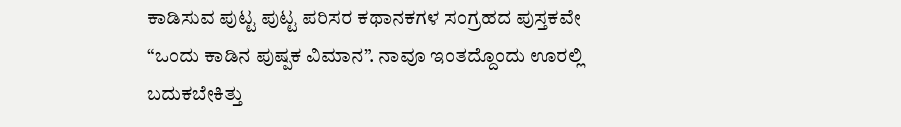ಕಾಡಿಸುವ ಪುಟ್ಟ ಪುಟ್ಟ ಪರಿಸರ ಕಥಾನಕಗಳ ಸಂಗ್ರಹದ ಪುಸ್ತಕವೇ “ಒಂದು ಕಾಡಿನ ಪುಷ್ಪಕ ವಿಮಾನ”. ನಾವೂ ಇಂತದ್ದೊಂದು ಊರಲ್ಲಿ ಬದುಕಬೇಕಿತ್ತು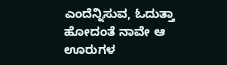ಎಂದೆನ್ನಿಸುವ, ಓದುತ್ತಾ ಹೋದಂತೆ ನಾವೇ ಆ ಊರುಗಳ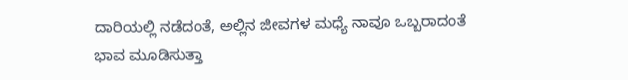ದಾರಿಯಲ್ಲಿ ನಡೆದಂತೆ, ಅಲ್ಲಿನ ಜೀವಗಳ ಮಧ್ಯೆ ನಾವೂ ಒಬ್ಬರಾದಂತೆ ಭಾವ ಮೂಡಿಸುತ್ತಾ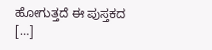ಹೋಗುತ್ತದೆ ಈ ಪುಸ್ತಕದ […]